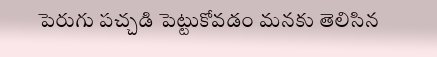పెరుగు పచ్చడి పెట్టుకోవడం మనకు తెలిసిన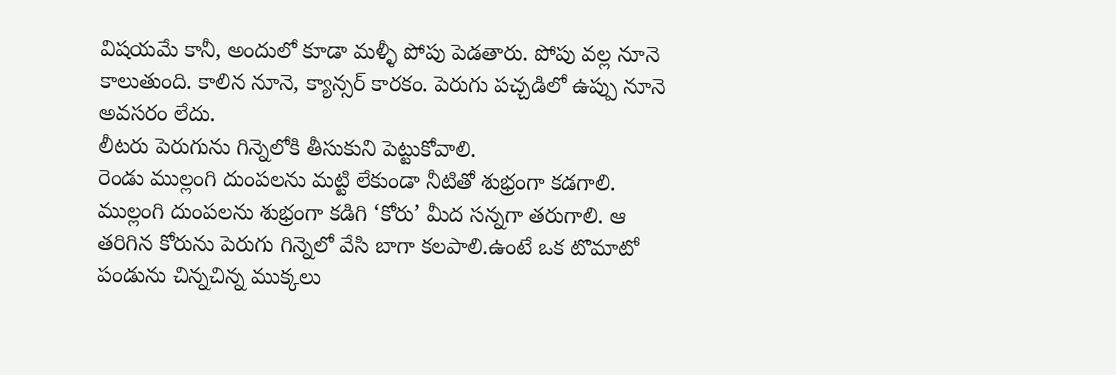విషయమే కానీ, అందులో కూడా మళ్ళీ పోపు పెడతారు. పోపు వల్ల నూనె కాలుతుంది. కాలిన నూనె, క్యాన్సర్ కారకం. పెరుగు పచ్చడిలో ఉప్పు నూనె అవసరం లేదు.
లీటరు పెరుగును గిన్నెలోకి తీసుకుని పెట్టుకోవాలి.
రెండు ముల్లంగి దుంపలను మట్టి లేకుండా నీటితో శుభ్రంగా కడగాలి. ముల్లంగి దుంపలను శుభ్రంగా కడిగి ‘కోరు’ మీద సన్నగా తరుగాలి. ఆ తరిగిన కోరును పెరుగు గిన్నెలో వేసి బాగా కలపాలి.ఉంటే ఒక టొమాటో పండును చిన్నచిన్న ముక్కలు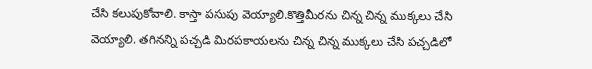చేసి కలుపుకోవాలి. కాస్తా పసుపు వెయ్యాలి.కొత్తిమీరను చిన్న చిన్న ముక్కలు చేసి వెయ్యాలి. తగినన్ని పచ్చడి మిరపకాయలను చిన్న చిన్న ముక్కలు చేసి పచ్చడిలో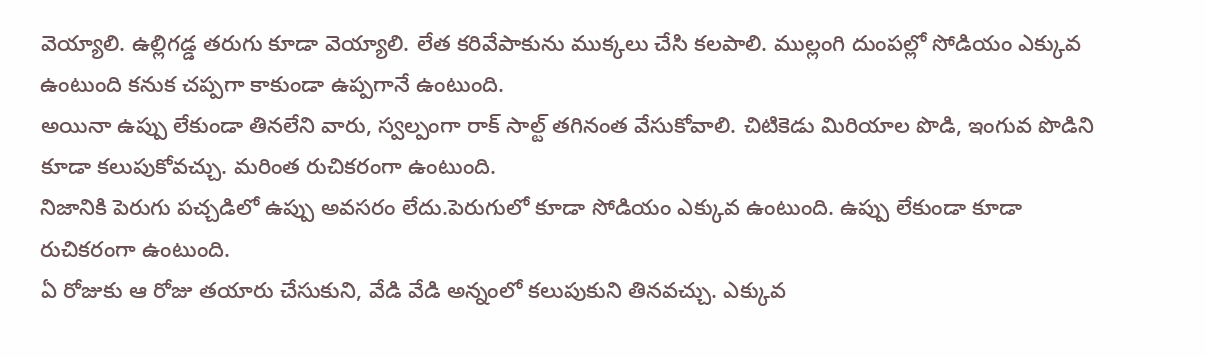వెయ్యాలి. ఉల్లిగడ్డ తరుగు కూడా వెయ్యాలి. లేత కరివేపాకును ముక్కలు చేసి కలపాలి. ముల్లంగి దుంపల్లో సోడియం ఎక్కువ ఉంటుంది కనుక చప్పగా కాకుండా ఉప్పగానే ఉంటుంది.
అయినా ఉప్పు లేకుండా తినలేని వారు, స్వల్పంగా రాక్ సాల్ట్ తగినంత వేసుకోవాలి. చిటికెడు మిరియాల పొడి, ఇంగువ పొడిని కూడా కలుపుకోవచ్చు. మరింత రుచికరంగా ఉంటుంది.
నిజానికి పెరుగు పచ్చడిలో ఉప్పు అవసరం లేదు.పెరుగులో కూడా సోడియం ఎక్కువ ఉంటుంది. ఉప్పు లేకుండా కూడా రుచికరంగా ఉంటుంది.
ఏ రోజుకు ఆ రోజు తయారు చేసుకుని, వేడి వేడి అన్నంలో కలుపుకుని తినవచ్చు. ఎక్కువ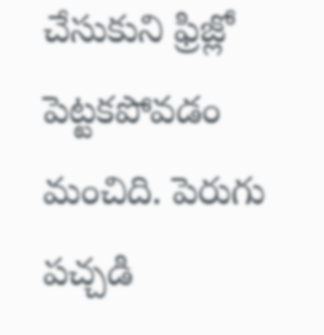చేసుకుని ఫ్రిజ్లో పెట్టకపోవడం మంచిది. పెరుగు పచ్చడి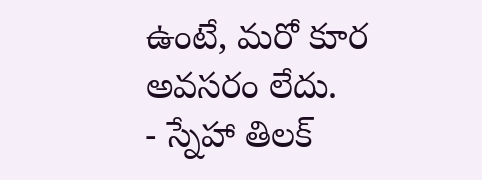ఉంటే, మరో కూర అవసరం లేదు.
- స్నేహా తిలక్